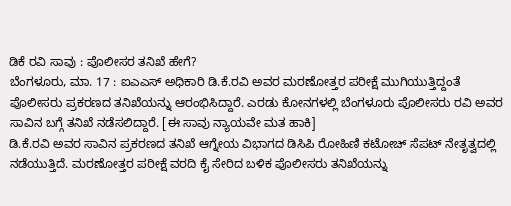ಡಿಕೆ ರವಿ ಸಾವು : ಪೊಲೀಸರ ತನಿಖೆ ಹೇಗೆ?
ಬೆಂಗಳೂರು, ಮಾ. 17 : ಐಎಎಸ್ ಅಧಿಕಾರಿ ಡಿ.ಕೆ.ರವಿ ಅವರ ಮರಣೋತ್ತರ ಪರೀಕ್ಷೆ ಮುಗಿಯುತ್ತಿದ್ದಂತೆ ಪೊಲೀಸರು ಪ್ರಕರಣದ ತನಿಖೆಯನ್ನು ಆರಂಭಿಸಿದ್ದಾರೆ. ಎರಡು ಕೋನಗಳಲ್ಲಿ ಬೆಂಗಳೂರು ಪೊಲೀಸರು ರವಿ ಅವರ ಸಾವಿನ ಬಗ್ಗೆ ತನಿಖೆ ನಡೆಸಲಿದ್ದಾರೆ. [ಈ ಸಾವು ನ್ಯಾಯವೇ ಮತ ಹಾಕಿ]
ಡಿ.ಕೆ.ರವಿ ಅವರ ಸಾವಿನ ಪ್ರಕರಣದ ತನಿಖೆ ಆಗ್ನೇಯ ವಿಭಾಗದ ಡಿಸಿಪಿ ರೋಹಿಣಿ ಕಟೋಚ್ ಸೆಪಟ್ ನೇತೃತ್ವದಲ್ಲಿ ನಡೆಯುತ್ತಿದೆ. ಮರಣೋತ್ತರ ಪರೀಕ್ಷೆ ವರದಿ ಕೈ ಸೇರಿದ ಬಳಿಕ ಪೊಲೀಸರು ತನಿಖೆಯನ್ನು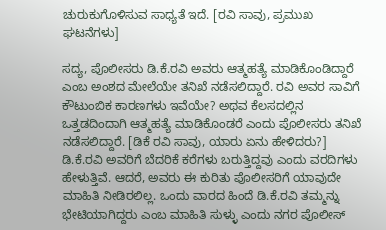ಚುರುಕುಗೊಳಿಸುವ ಸಾಧ್ಯತೆ ಇದೆ. [ರವಿ ಸಾವು, ಪ್ರಮುಖ ಘಟನೆಗಳು]

ಸದ್ಯ, ಪೊಲೀಸರು ಡಿ.ಕೆ.ರವಿ ಅವರು ಆತ್ಮಹತ್ಯೆ ಮಾಡಿಕೊಂಡಿದ್ದಾರೆ ಎಂಬ ಅಂಶದ ಮೇಲೆಯೇ ತನಿಖೆ ನಡೆಸಲಿದ್ದಾರೆ. ರವಿ ಅವರ ಸಾವಿಗೆ ಕೌಟುಂಬಿಕ ಕಾರಣಗಳು ಇವೆಯೇ? ಅಥವ ಕೆಲಸದಲ್ಲಿನ ಒತ್ತಡದಿಂದಾಗಿ ಆತ್ಮಹತ್ಯೆ ಮಾಡಿಕೊಂಡರೆ ಎಂದು ಪೊಲೀಸರು ತನಿಖೆ ನಡೆಸಲಿದ್ದಾರೆ. [ಡಿಕೆ ರವಿ ಸಾವು, ಯಾರು ಏನು ಹೇಳಿದರು?]
ಡಿ.ಕೆ.ರವಿ ಅವರಿಗೆ ಬೆದರಿಕೆ ಕರೆಗಳು ಬರುತ್ತಿದ್ದವು ಎಂದು ವರದಿಗಳು ಹೇಳುತ್ತಿವೆ. ಆದರೆ, ಅವರು ಈ ಕುರಿತು ಪೊಲೀಸರಿಗೆ ಯಾವುದೇ ಮಾಹಿತಿ ನೀಡಿರಲಿಲ್ಲ. ಒಂದು ವಾರದ ಹಿಂದೆ ಡಿ.ಕೆ.ರವಿ ತಮ್ಮನ್ನು ಭೇಟಿಯಾಗಿದ್ದರು ಎಂಬ ಮಾಹಿತಿ ಸುಳ್ಳು ಎಂದು ನಗರ ಪೊಲೀಸ್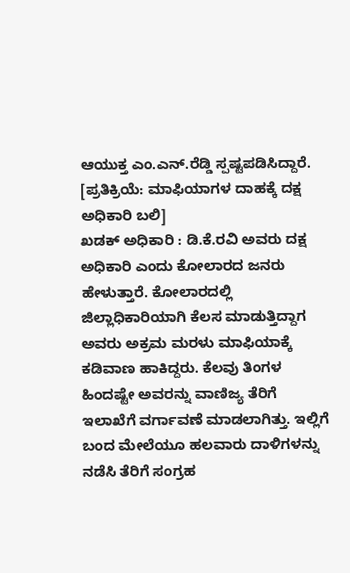ಆಯುಕ್ತ ಎಂ.ಎನ್.ರೆಡ್ಡಿ ಸ್ಪಷ್ಟಪಡಿಸಿದ್ದಾರೆ. [ಪ್ರತಿಕ್ರಿಯೆ: ಮಾಫಿಯಾಗಳ ದಾಹಕ್ಕೆ ದಕ್ಷ ಅಧಿಕಾರಿ ಬಲಿ]
ಖಡಕ್ ಅಧಿಕಾರಿ : ಡಿ.ಕೆ.ರವಿ ಅವರು ದಕ್ಷ ಅಧಿಕಾರಿ ಎಂದು ಕೋಲಾರದ ಜನರು ಹೇಳುತ್ತಾರೆ. ಕೋಲಾರದಲ್ಲಿ ಜಿಲ್ಲಾಧಿಕಾರಿಯಾಗಿ ಕೆಲಸ ಮಾಡುತ್ತಿದ್ದಾಗ ಅವರು ಅಕ್ರಮ ಮರಳು ಮಾಫಿಯಾಕ್ಕೆ ಕಡಿವಾಣ ಹಾಕಿದ್ದರು. ಕೆಲವು ತಿಂಗಳ ಹಿಂದಷ್ಟೇ ಅವರನ್ನು ವಾಣಿಜ್ಯ ತೆರಿಗೆ ಇಲಾಖೆಗೆ ವರ್ಗಾವಣೆ ಮಾಡಲಾಗಿತ್ತು. ಇಲ್ಲಿಗೆ ಬಂದ ಮೇಲೆಯೂ ಹಲವಾರು ದಾಳಿಗಳನ್ನು ನಡೆಸಿ ತೆರಿಗೆ ಸಂಗ್ರಹ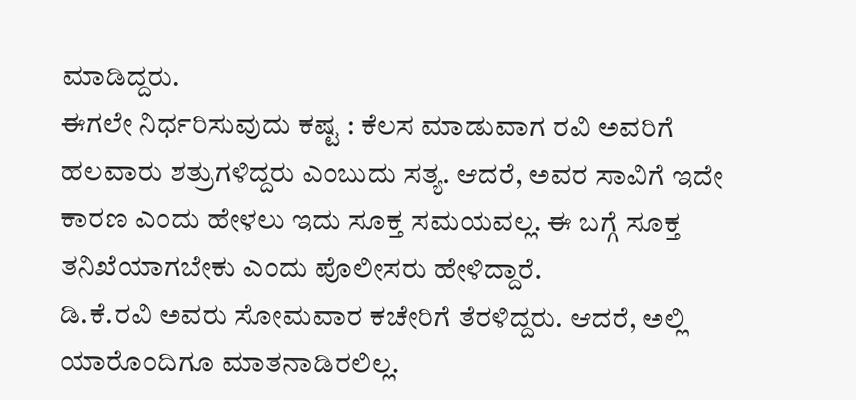ಮಾಡಿದ್ದರು.
ಈಗಲೇ ನಿರ್ಧರಿಸುವುದು ಕಷ್ಟ : ಕೆಲಸ ಮಾಡುವಾಗ ರವಿ ಅವರಿಗೆ ಹಲವಾರು ಶತ್ರುಗಳಿದ್ದರು ಎಂಬುದು ಸತ್ಯ. ಆದರೆ, ಅವರ ಸಾವಿಗೆ ಇದೇ ಕಾರಣ ಎಂದು ಹೇಳಲು ಇದು ಸೂಕ್ತ ಸಮಯವಲ್ಲ. ಈ ಬಗ್ಗೆ ಸೂಕ್ತ ತನಿಖೆಯಾಗಬೇಕು ಎಂದು ಪೊಲೀಸರು ಹೇಳಿದ್ದಾರೆ.
ಡಿ.ಕೆ.ರವಿ ಅವರು ಸೋಮವಾರ ಕಚೇರಿಗೆ ತೆರಳಿದ್ದರು. ಆದರೆ, ಅಲ್ಲಿ ಯಾರೊಂದಿಗೂ ಮಾತನಾಡಿರಲಿಲ್ಲ.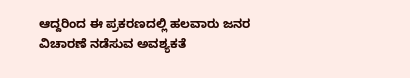ಆದ್ದರಿಂದ ಈ ಪ್ರಕರಣದಲ್ಲಿ ಹಲವಾರು ಜನರ ವಿಚಾರಣೆ ನಡೆಸುವ ಅವಶ್ಯಕತೆ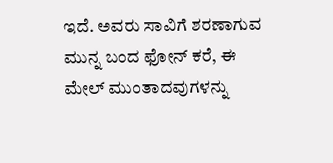ಇದೆ. ಅವರು ಸಾವಿಗೆ ಶರಣಾಗುವ ಮುನ್ನ ಬಂದ ಫೋನ್ ಕರೆ, ಈ ಮೇಲ್ ಮುಂತಾದವುಗಳನ್ನು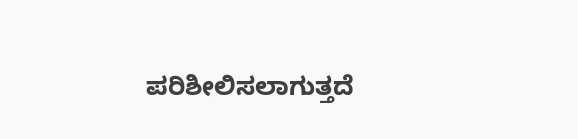ಪರಿಶೀಲಿಸಲಾಗುತ್ತದೆ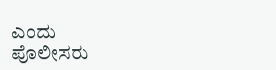ಎಂದು
ಪೊಲೀಸರು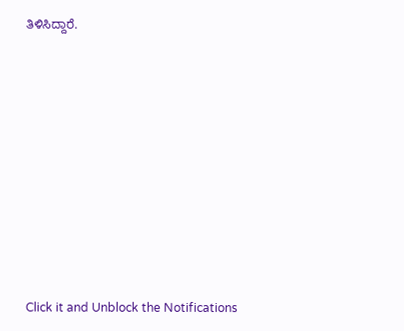ತಿಳಿಸಿದ್ದಾರೆ.












Click it and Unblock the Notifications